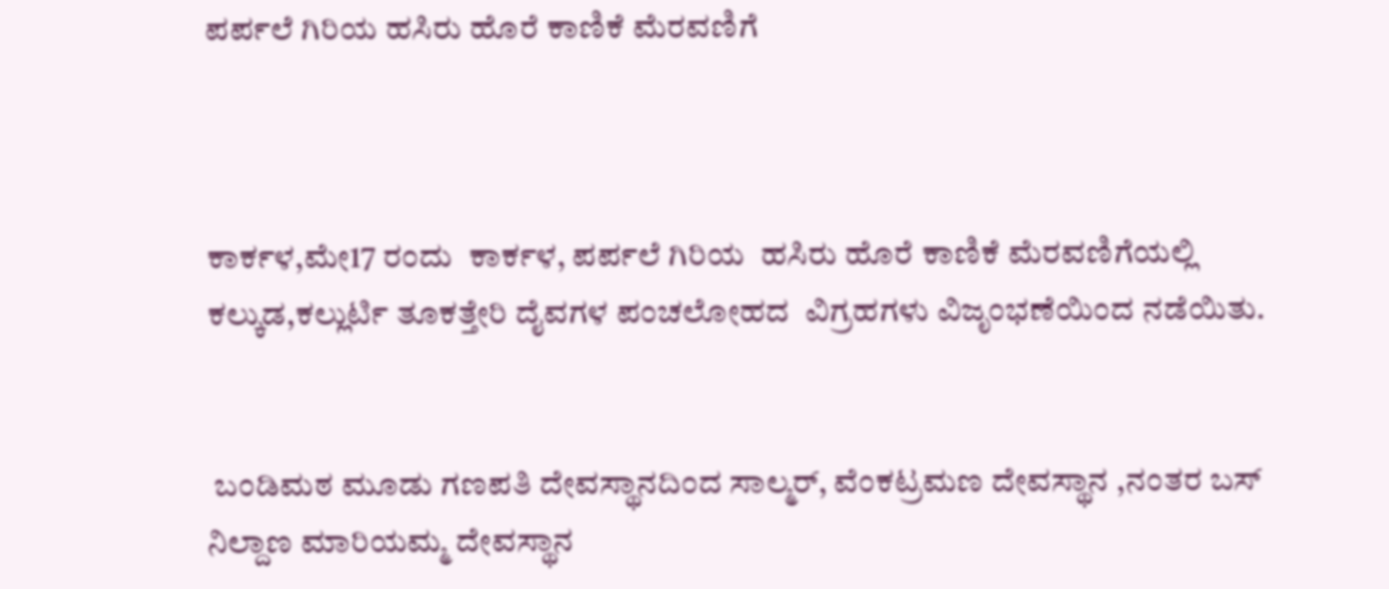ಪರ್ಪಲೆ ಗಿರಿಯ ಹಸಿರು ಹೊರೆ ಕಾಣಿಕೆ ಮೆರವಣಿಗೆ



ಕಾರ್ಕಳ,ಮೇ17 ರಂದು  ಕಾರ್ಕಳ, ಪರ್ಪಲೆ ಗಿರಿಯ  ಹಸಿರು ಹೊರೆ ಕಾಣಿಕೆ ಮೆರವಣಿಗೆಯಲ್ಲಿ  ಕಲ್ಕುಡ,ಕಲ್ಲುರ್ಟಿ ತೂಕತ್ತೇರಿ ದೈವಗಳ ಪಂಚಲೋಹದ  ವಿಗ್ರಹಗಳು ವಿಜೃಂಭಣೆಯಿಂದ ನಡೆಯಿತು.


 ಬಂಡಿಮಠ ಮೂಡು ಗಣಪತಿ ದೇವಸ್ಥಾನದಿಂದ ಸಾಲ್ಮರ್, ವೆಂಕಟ್ರಮಣ ದೇವಸ್ಥಾನ ,ನಂತರ ಬಸ್ ನಿಲ್ದಾಣ ಮಾರಿಯಮ್ಮ ದೇವಸ್ಥಾನ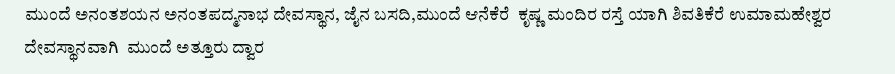ಮುಂದೆ ಅನಂತಶಯನ ಅನಂತಪದ್ಮನಾಭ ದೇವಸ್ಥಾನ, ಜೈನ ಬಸದಿ,ಮುಂದೆ ಆನೆಕೆರೆ  ಕೃಷ್ಣ ಮಂದಿರ ರಸ್ತೆ ಯಾಗಿ ಶಿವತಿಕೆರೆ ಉಮಾಮಹೇಶ್ವರ ದೇವಸ್ಥಾನವಾಗಿ  ಮುಂದೆ ಅತ್ತೂರು ದ್ವಾರ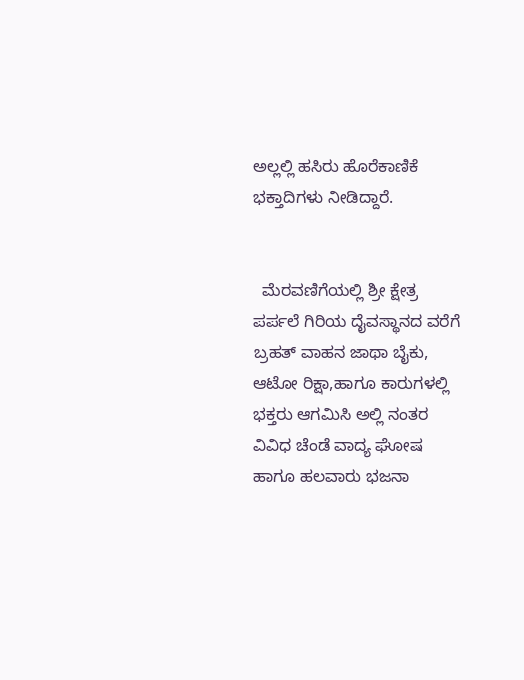ಅಲ್ಲಲ್ಲಿ ಹಸಿರು ಹೊರೆಕಾಣಿಕೆ ಭಕ್ತಾದಿಗಳು ನೀಡಿದ್ದಾರೆ.


  ಮೆರವಣಿಗೆಯಲ್ಲಿ ಶ್ರೀ ಕ್ಷೇತ್ರ ಪರ್ಪಲೆ ಗಿರಿಯ ದೈವಸ್ಥಾನದ ವರೆಗೆ ಬ್ರಹತ್ ವಾಹನ ಜಾಥಾ ಬೈಕು, ಆಟೋ ರಿಕ್ಷಾ,ಹಾಗೂ ಕಾರುಗಳಲ್ಲಿ ಭಕ್ತರು ಆಗಮಿಸಿ ಅಲ್ಲಿ ನಂತರ ವಿವಿಧ ಚೆಂಡೆ ವಾದ್ಯ ಘೋಷ  ಹಾಗೂ ಹಲವಾರು ಭಜನಾ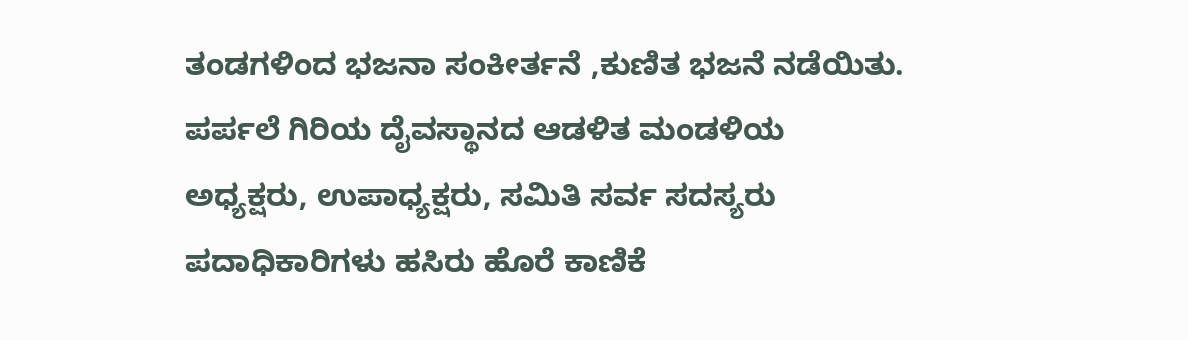ತಂಡಗಳಿಂದ ಭಜನಾ ಸಂಕೀರ್ತನೆ ,ಕುಣಿತ ಭಜನೆ ನಡೆಯಿತು. ಪರ್ಪಲೆ ಗಿರಿಯ ದೈವಸ್ಥಾನದ ಆಡಳಿತ ಮಂಡಳಿಯ ಅಧ್ಯಕ್ಷರು, ಉಪಾಧ್ಯಕ್ಷರು, ಸಮಿತಿ ಸರ್ವ ಸದಸ್ಯರು ಪದಾಧಿಕಾರಿಗಳು ಹಸಿರು ಹೊರೆ ಕಾಣಿಕೆ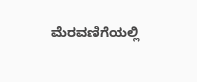ಮೆರವಣಿಗೆಯಲ್ಲಿ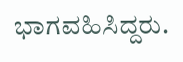ಭಾಗವಹಿಸಿದ್ದರು.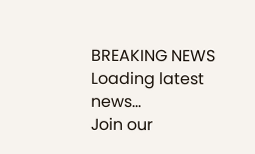BREAKING NEWS
Loading latest news...
Join our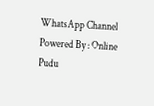WhatsApp Channel Powered By : Online Pudu